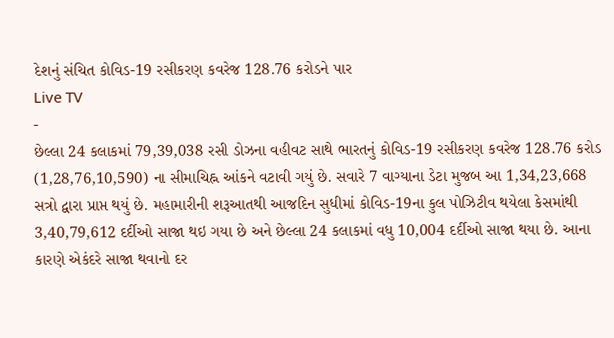દેશનું સંચિત કોવિડ-19 રસીકરણ કવરેજ 128.76 કરોડને પાર
Live TV
-
છેલ્લા 24 કલાકમાં 79,39,038 રસી ડોઝના વહીવટ સાથે ભારતનું કોવિડ-19 રસીકરણ કવરેજ 128.76 કરોડ (1,28,76,10,590) ના સીમાચિહ્ન આંકને વટાવી ગયું છે. સવારે 7 વાગ્યાના ડેટા મુજબ આ 1,34,23,668 સત્રો દ્વારા પ્રાપ્ત થયું છે. મહામારીની શરૂઆતથી આજદિન સુધીમાં કોવિડ-19ના કુલ પોઝિટીવ થયેલા કેસમાંથી 3,40,79,612 દર્દીઓ સાજા થઇ ગયા છે અને છેલ્લા 24 કલાકમાં વધુ 10,004 દર્દીઓ સાજા થયા છે. આના કારણે એકંદરે સાજા થવાનો દર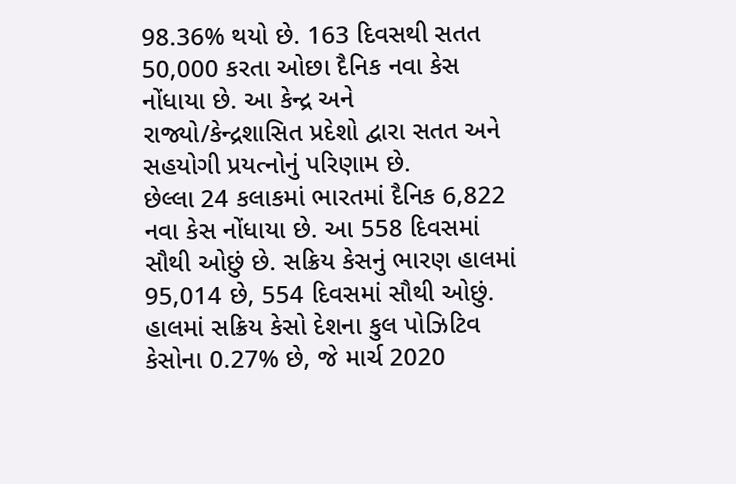98.36% થયો છે. 163 દિવસથી સતત 50,000 કરતા ઓછા દૈનિક નવા કેસ નોંધાયા છે. આ કેન્દ્ર અને રાજ્યો/કેન્દ્રશાસિત પ્રદેશો દ્વારા સતત અને સહયોગી પ્રયત્નોનું પરિણામ છે.
છેલ્લા 24 કલાકમાં ભારતમાં દૈનિક 6,822 નવા કેસ નોંધાયા છે. આ 558 દિવસમાં સૌથી ઓછું છે. સક્રિય કેસનું ભારણ હાલમાં 95,014 છે, 554 દિવસમાં સૌથી ઓછું. હાલમાં સક્રિય કેસો દેશના કુલ પોઝિટિવ કેસોના 0.27% છે, જે માર્ચ 2020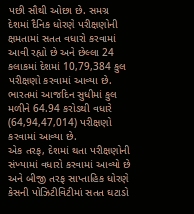પછી સૌથી ઓછા છે. સમગ્ર દેશમાં દૈનિક ધોરણે પરીક્ષણોની ક્ષમતામાં સતત વધારો કરવામાં આવી રહ્યો છે અને છેલ્લા 24 કલાકમાં દેશમાં 10,79,384 કુલ પરીક્ષણો કરવામાં આવ્યા છે. ભારતમાં આજદિન સુધીમાં કુલ મળીને 64.94 કરોડથી વધારે (64,94,47,014) પરીક્ષણો કરવામાં આવ્યા છે.
એક તરફ, દેશમાં થતા પરીક્ષણોની સંખ્યામાં વધારો કરવામાં આવ્યો છે અને બીજી તરફ સાપ્તાહિક ધોરણે કેસની પોઝિટીવિટીમાં સતત ઘટાડો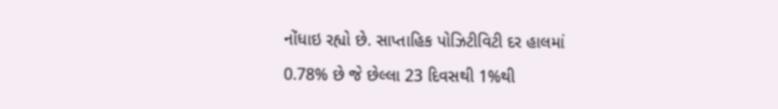નોંધાઇ રહ્યો છે. સાપ્તાહિક પોઝિટીવિટી દર હાલમાં 0.78% છે જે છેલ્લા 23 દિવસથી 1%થી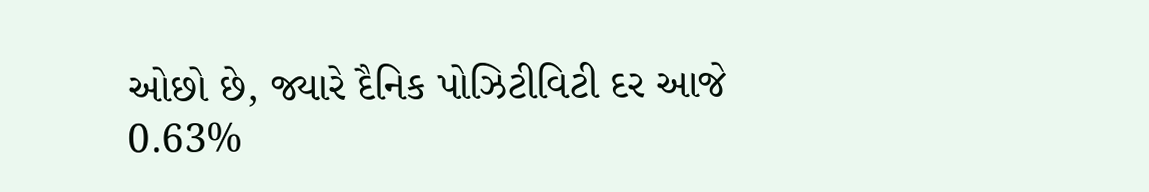ઓછો છે, જ્યારે દૈનિક પોઝિટીવિટી દર આજે 0.63%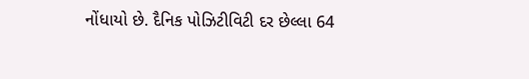નોંધાયો છે. દૈનિક પોઝિટીવિટી દર છેલ્લા 64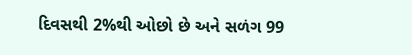દિવસથી 2%થી ઓછો છે અને સળંગ 99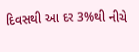દિવસથી આ દર 3%થી નીચે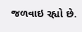જળવાઇ રહ્યો છે.